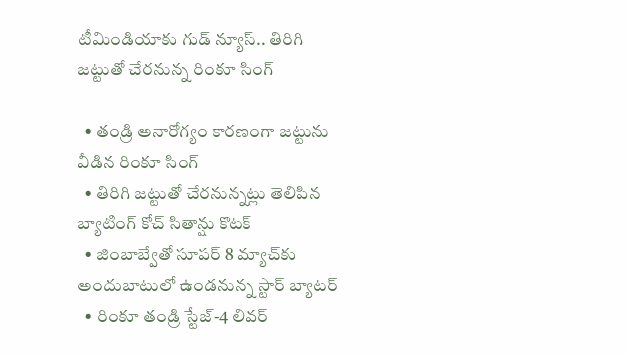టీమిండియాకు గుడ్ న్యూస్.. తిరిగి జట్టుతో చేరనున్న రింకూ సింగ్

  • తండ్రి అనారోగ్యం కారణంగా జ‌ట్టును వీడిన‌ రింకూ సింగ్
  • తిరిగి జట్టుతో చేరనున్నట్లు తెలిపిన బ్యాటింగ్ కోచ్ సితాన్షు కొటక్
  • జింబాబ్వేతో సూపర్ 8 మ్యాచ్‌కు అందుబాటులో ఉండనున్న స్టార్ బ్యాటర్
  • రింకూ తండ్రి స్టేజ్-4 లివర్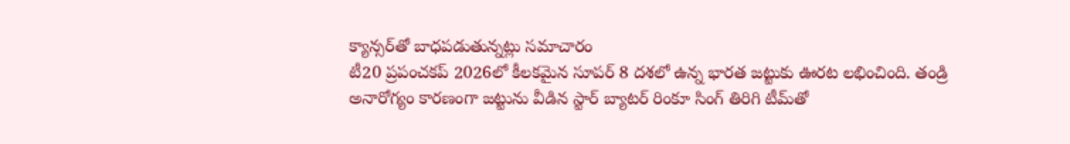క్యాన్సర్‌తో బాధపడుతున్నట్లు సమాచారం
టీ20 ప్రపంచకప్ 2026లో కీలకమైన సూపర్ 8 దశలో ఉన్న భారత జట్టుకు ఊరట లభించింది. తండ్రి అనారోగ్యం కార‌ణంగా జ‌ట్టును వీడిన‌ స్టార్ బ్యాటర్ రింకూ సింగ్ తిరిగి టీమ్‌తో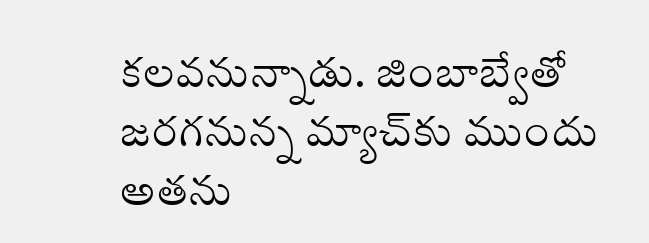కలవనున్నాడు. జింబాబ్వేతో జరగనున్న మ్యాచ్‌కు ముందు అతను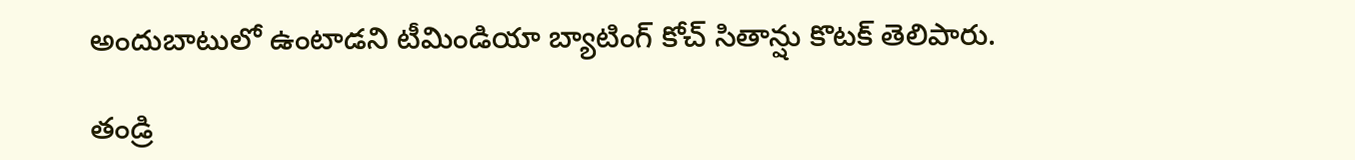అందుబాటులో ఉంటాడని టీమిండియా బ్యాటింగ్ కోచ్ సితాన్షు కొటక్ తెలిపారు.

తండ్రి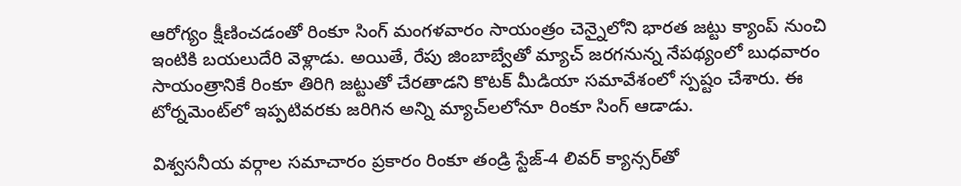ఆరోగ్యం క్షీణించడంతో రింకూ సింగ్ మంగళవారం సాయంత్రం చెన్నైలోని భారత జట్టు క్యాంప్ నుంచి ఇంటికి బయలుదేరి వెళ్లాడు. అయితే, రేపు జింబాబ్వేతో మ్యాచ్ జరగనున్న నేపథ్యంలో బుధవారం సాయంత్రానికే రింకూ తిరిగి జట్టుతో చేరతాడని కొటక్ మీడియా సమావేశంలో స్పష్టం చేశారు. ఈ టోర్నమెంట్‌లో ఇప్పటివరకు జరిగిన అన్ని మ్యాచ్‌లలోనూ రింకూ సింగ్ ఆడాడు.

విశ్వ‌స‌నీయ వ‌ర్గాల‌ సమాచారం ప్రకారం రింకూ తండ్రి స్టేజ్-4 లివర్ క్యాన్సర్‌తో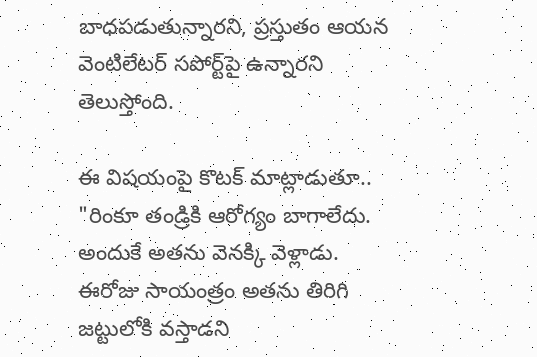బాధపడుతున్నారని, ప్రస్తుతం ఆయన వెంటిలేటర్ సపోర్ట్‌పై ఉన్నారని తెలుస్తోంది.

ఈ విషయంపై కొటక్ మాట్లాడుతూ.. "రింకూ తండ్రికి ఆరోగ్యం బాగాలేదు. అందుకే అతను వెనక్కి వెళ్లాడు. ఈరోజు సాయంత్రం అతను తిరిగి జట్టులోకి వస్తాడని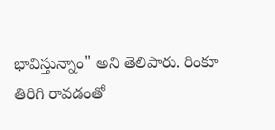భావిస్తున్నాం" అని తెలిపారు. రింకూ తిరిగి రావడంతో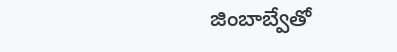జింబాబ్వేతో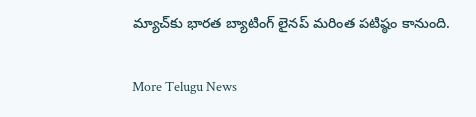మ్యాచ్‌కు భారత బ్యాటింగ్ లైనప్ మరింత పటిష్ఠం కానుంది.


More Telugu News